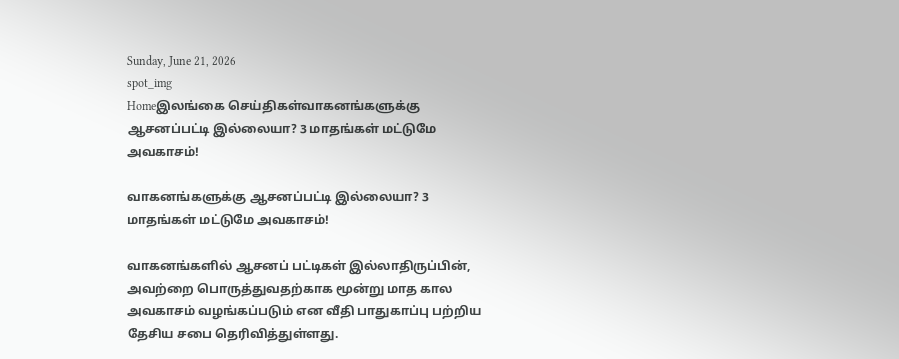Sunday, June 21, 2026
spot_img
Homeஇலங்கை செய்திகள்வாகனங்களுக்கு ஆசனப்பட்டி இல்லையா? 3 மாதங்கள் மட்டுமே அவகாசம்!

வாகனங்களுக்கு ஆசனப்பட்டி இல்லையா? 3 மாதங்கள் மட்டுமே அவகாசம்!

வாகனங்களில் ஆசனப் பட்டிகள் இல்லாதிருப்பின், அவற்றை பொருத்துவதற்காக மூன்று மாத கால அவகாசம் வழங்கப்படும் என வீதி பாதுகாப்பு பற்றிய தேசிய சபை தெரிவித்துள்ளது.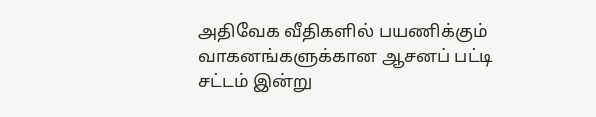அதிவேக வீதிகளில் பயணிக்கும் வாகனங்களுக்கான ஆசனப் பட்டி சட்டம் இன்று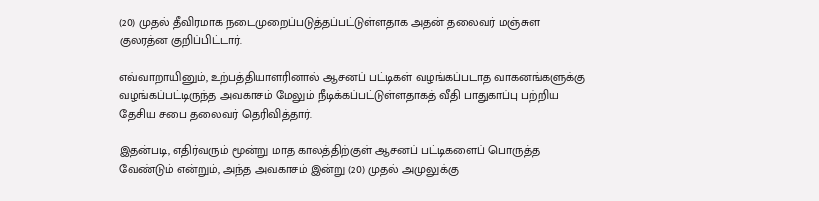(20) முதல் தீவிரமாக நடைமுறைப்படுத்தப்பட்டுள்ளதாக அதன் தலைவர் மஞ்சுள குலரத்ன குறிப்பிட்டார்.

எவ்வாறாயினும், உற்பத்தியாளரினால் ஆசனப் பட்டிகள் வழங்கப்படாத வாகனங்களுக்கு வழங்கப்பட்டிருந்த அவகாசம் மேலும் நீடிக்கப்பட்டுள்ளதாகத் வீதி பாதுகாப்பு பற்றிய தேசிய சபை தலைவர் தெரிவித்தார்.

இதன்படி, எதிர்வரும் மூன்று மாத காலத்திற்குள் ஆசனப் பட்டிகளைப் பொருத்த வேண்டும் என்றும், அந்த அவகாசம் இன்று (20) முதல் அமுலுக்கு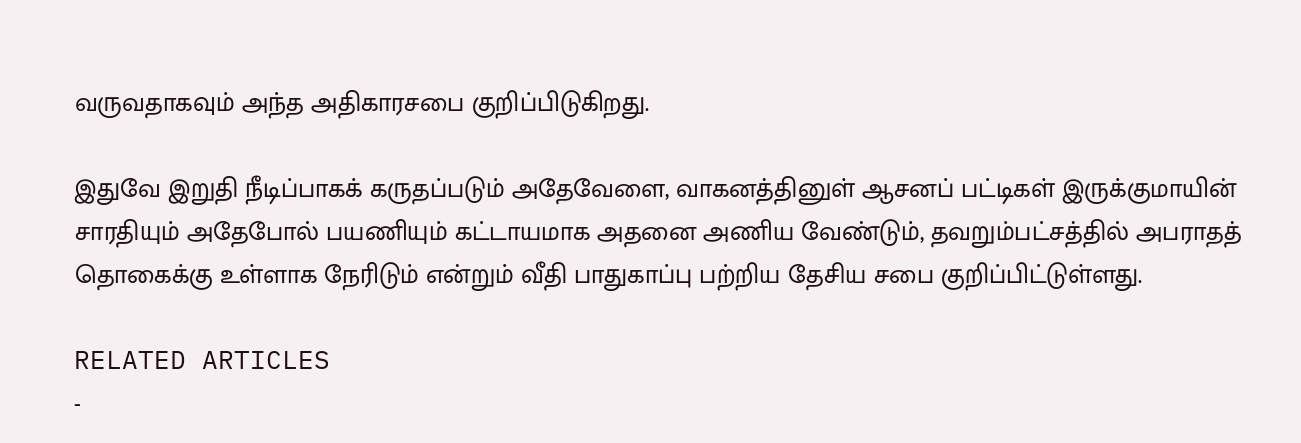வருவதாகவும் அந்த அதிகாரசபை குறிப்பிடுகிறது.

இதுவே இறுதி நீடிப்பாகக் கருதப்படும் அதேவேளை, வாகனத்தினுள் ஆசனப் பட்டிகள் இருக்குமாயின் சாரதியும் அதேபோல் பயணியும் கட்டாயமாக அதனை அணிய வேண்டும், தவறும்பட்சத்தில் அபராதத் தொகைக்கு உள்ளாக நேரிடும் என்றும் வீதி பாதுகாப்பு பற்றிய தேசிய சபை குறிப்பிட்டுள்ளது.

RELATED ARTICLES
-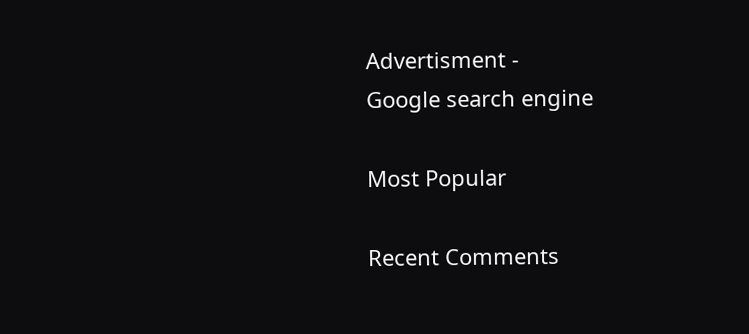Advertisment -
Google search engine

Most Popular

Recent Comments